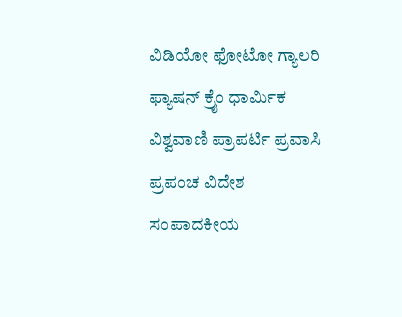ವಿಡಿಯೋ ಫೋಟೋ ಗ್ಯಾಲರಿ ಫ್ಯಾಷನ್ ಕ್ರೈಂ ಧಾರ್ಮಿಕ ವಿಶ್ವವಾಣಿ ಪ್ರಾಪರ್ಟಿ ಪ್ರವಾಸಿ ಪ್ರಪಂಚ ವಿದೇಶ ಸಂಪಾದಕೀಯ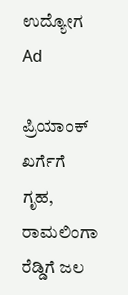ಉದ್ಯೋಗ
Ad

ಪ್ರಿಯಾಂಕ್‌ ಖರ್ಗೆಗೆ ಗೃಹ, ರಾಮಲಿಂಗಾ ರೆಡ್ಡಿಗೆ ಜಲ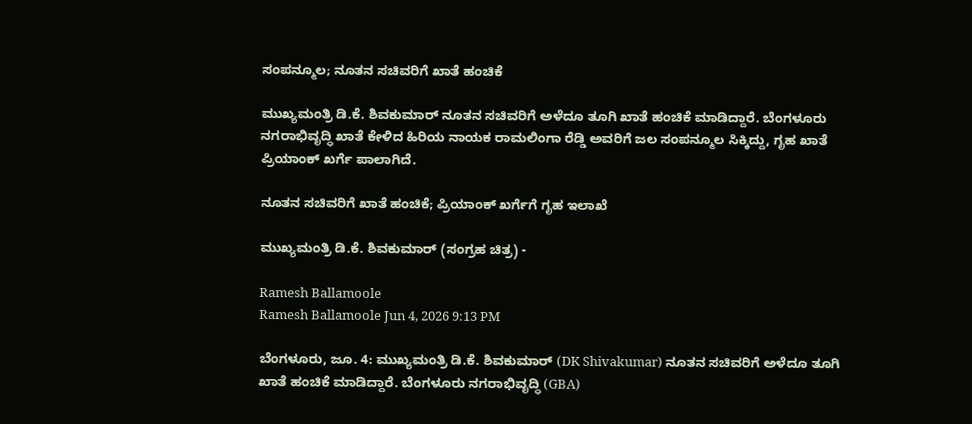ಸಂಪನ್ಮೂಲ; ನೂತನ ಸಚಿವರಿಗೆ ಖಾತೆ ಹಂಚಿಕೆ

ಮುಖ್ಯಮಂತ್ರಿ ಡಿ.ಕೆ. ಶಿವಕುಮಾರ್‌ ನೂತನ ಸಚಿವರಿಗೆ ಅಳೆದೂ ತೂಗಿ ಖಾತೆ ಹಂಚಿಕೆ ಮಾಡಿದ್ದಾರೆ. ಬೆಂಗಳೂರು ನಗರಾಭಿವೃದ್ಧಿ ಖಾತೆ ಕೇಳಿದ ಹಿರಿಯ ನಾಯಕ ರಾಮಲಿಂಗಾ ರೆಡ್ಡಿ ಅವರಿಗೆ ಜಲ ಸಂಪನ್ಮೂಲ ಸಿಕ್ಕಿದ್ದು, ಗೃಹ ಖಾತೆ ಪ್ರಿಯಾಂಕ್‌ ಖರ್ಗೆ ಪಾಲಾಗಿದೆ.

ನೂತನ ಸಚಿವರಿಗೆ ಖಾತೆ ಹಂಚಿಕೆ; ಪ್ರಿಯಾಂಕ್‌ ಖರ್ಗೆಗೆ ಗೃಹ ಇಲಾಖೆ

ಮುಖ್ಯಮಂತ್ರಿ ಡಿ.ಕೆ. ಶಿವಕುಮಾರ್‌ (ಸಂಗ್ರಹ ಚಿತ್ರ) -

Ramesh Ballamoole
Ramesh Ballamoole Jun 4, 2026 9:13 PM

ಬೆಂಗಳೂರು, ಜೂ. 4: ಮುಖ್ಯಮಂತ್ರಿ ಡಿ.ಕೆ. ಶಿವಕುಮಾರ್‌ (DK Shivakumar) ನೂತನ ಸಚಿವರಿಗೆ ಅಳೆದೂ ತೂಗಿ ಖಾತೆ ಹಂಚಿಕೆ ಮಾಡಿದ್ದಾರೆ. ಬೆಂಗಳೂರು ನಗರಾಭಿವೃದ್ಧಿ (GBA)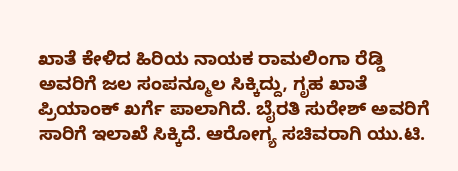ಖಾತೆ ಕೇಳಿದ ಹಿರಿಯ ನಾಯಕ ರಾಮಲಿಂಗಾ ರೆಡ್ಡಿ ಅವರಿಗೆ ಜಲ ಸಂಪನ್ಮೂಲ ಸಿಕ್ಕಿದ್ದು, ಗೃಹ ಖಾತೆ ಪ್ರಿಯಾಂಕ್‌ ಖರ್ಗೆ ಪಾಲಾಗಿದೆ. ಬೈರತಿ ಸುರೇಶ್‌ ಅವರಿಗೆ ಸಾರಿಗೆ ಇಲಾಖೆ ಸಿಕ್ಕಿದೆ. ಆರೋಗ್ಯ ಸಚಿವರಾಗಿ ಯು.ಟಿ.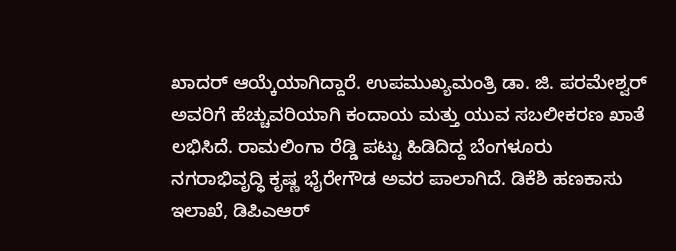ಖಾದರ್‌ ಆಯ್ಕೆಯಾಗಿದ್ದಾರೆ. ಉಪಮುಖ್ಯಮಂತ್ರಿ ಡಾ. ಜಿ. ಪರಮೇಶ್ವರ್‌ ಅವರಿಗೆ ಹೆಚ್ಚುವರಿಯಾಗಿ ಕಂದಾಯ ಮತ್ತು ಯುವ ಸಬಲೀಕರಣ ಖಾತೆ ಲಭಿಸಿದೆ. ರಾಮಲಿಂಗಾ ರೆಡ್ಡಿ ಪಟ್ಟು ಹಿಡಿದಿದ್ದ ಬೆಂಗಳೂರು ನಗರಾಭಿವೃದ್ಧಿ ಕೃಷ್ಣ ಭೈರೇಗೌಡ ಅವರ ಪಾಲಾಗಿದೆ. ಡಿಕೆಶಿ ಹಣಕಾಸು ಇಲಾಖೆ, ಡಿಪಿಎಆರ್‌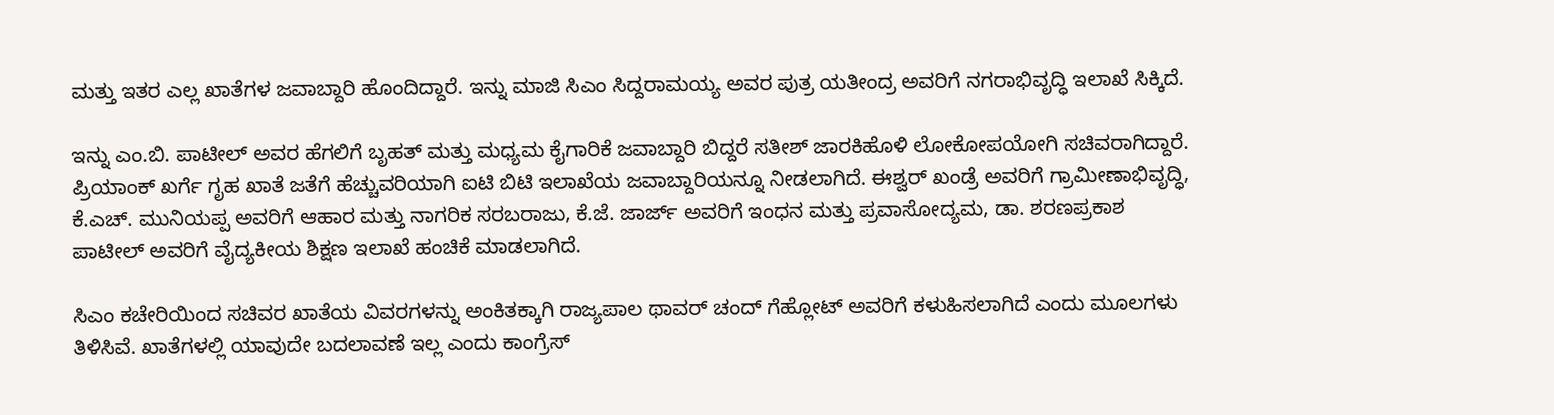ಮತ್ತು ಇತರ ಎಲ್ಲ ಖಾತೆಗಳ ಜವಾಬ್ದಾರಿ ಹೊಂದಿದ್ದಾರೆ. ಇನ್ನು ಮಾಜಿ ಸಿಎಂ ಸಿದ್ದರಾಮಯ್ಯ ಅವರ ಪುತ್ರ ಯತೀಂದ್ರ ಅವರಿಗೆ ನಗರಾಭಿವೃದ್ಧಿ ಇಲಾಖೆ ಸಿಕ್ಕಿದೆ.

ಇನ್ನು ಎಂ.ಬಿ. ಪಾಟೀಲ್‌ ಅವರ ಹೆಗಲಿಗೆ ಬೃಹತ್‌ ಮತ್ತು ಮಧ್ಯಮ ಕೈಗಾರಿಕೆ ಜವಾಬ್ದಾರಿ ಬಿದ್ದರೆ ಸತೀಶ್‌ ಜಾರಕಿಹೊಳಿ ಲೋಕೋಪಯೋಗಿ ಸಚಿವರಾಗಿದ್ದಾರೆ. ಪ್ರಿಯಾಂಕ್‌ ಖರ್ಗೆ ಗೃಹ ಖಾತೆ ಜತೆಗೆ ಹೆಚ್ಚುವರಿಯಾಗಿ ಐಟಿ ಬಿಟಿ ಇಲಾಖೆಯ ಜವಾಬ್ದಾರಿಯನ್ನೂ ನೀಡಲಾಗಿದೆ. ಈಶ್ವರ್‌ ಖಂಡ್ರೆ ಅವರಿಗೆ ಗ್ರಾಮೀಣಾಭಿವೃದ್ಧಿ, ಕೆ.ಎಚ್‌. ಮುನಿಯಪ್ಪ ಅವರಿಗೆ ಆಹಾರ ಮತ್ತು ನಾಗರಿಕ ಸರಬರಾಜು, ಕೆ.ಜೆ. ಜಾರ್ಜ್‌ ಅವರಿಗೆ ಇಂಧನ ಮತ್ತು ಪ್ರವಾಸೋದ್ಯಮ, ಡಾ. ಶರಣಪ್ರಕಾಶ ಪಾಟೀಲ್‌ ಅವರಿಗೆ ವೈದ್ಯಕೀಯ ಶಿಕ್ಷಣ ಇಲಾಖೆ ಹಂಚಿಕೆ ಮಾಡಲಾಗಿದೆ.

ಸಿಎಂ ಕಚೇರಿಯಿಂದ ಸಚಿವರ ಖಾತೆಯ ವಿವರಗಳನ್ನು ಅಂಕಿತಕ್ಕಾಗಿ ರಾಜ್ಯಪಾಲ ಥಾವರ್‌ ಚಂದ್‌ ಗೆಹ್ಲೋಟ್‌ ಅವರಿಗೆ ಕಳುಹಿಸಲಾಗಿದೆ ಎಂದು ಮೂಲಗಳು ತಿಳಿಸಿವೆ. ಖಾತೆಗಳಲ್ಲಿ ಯಾವುದೇ ಬದಲಾವಣೆ ಇಲ್ಲ ಎಂದು ಕಾಂಗ್ರೆಸ್‌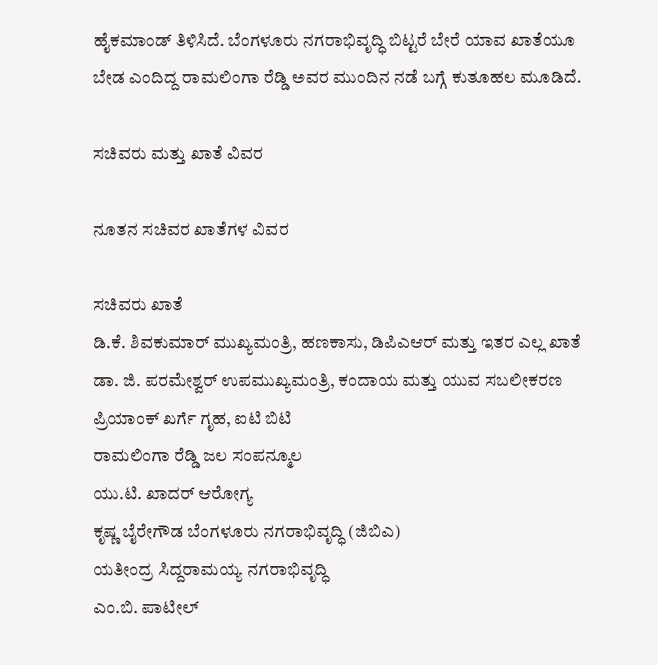ಹೈಕಮಾಂಡ್‌ ತಿಳಿಸಿದೆ. ಬೆಂಗಳೂರು ನಗರಾಭಿವೃದ್ಧಿ ಬಿಟ್ಟರೆ ಬೇರೆ ಯಾವ ಖಾತೆಯೂ ಬೇಡ ಎಂದಿದ್ದ ರಾಮಲಿಂಗಾ ರೆಡ್ಡಿ ಅವರ ಮುಂದಿನ ನಡೆ ಬಗ್ಗೆ ಕುತೂಹಲ ಮೂಡಿದೆ.

ಸಚಿವರು ಮತ್ತು ಖಾತೆ ವಿವರ

ನೂತನ ಸಚಿವರ ಖಾತೆಗಳ ವಿವರ

ಸಚಿವರು ಖಾತೆ
ಡಿ.ಕೆ. ಶಿವಕುಮಾರ್‌ ಮುಖ್ಯಮಂತ್ರಿ, ಹಣಕಾಸು, ಡಿಪಿಎಆರ್‌ ಮತ್ತು ಇತರ ಎಲ್ಲ ಖಾತೆ
ಡಾ. ಜಿ. ಪರಮೇಶ್ವರ್‌ ಉಪಮುಖ್ಯಮಂತ್ರಿ, ಕಂದಾಯ ಮತ್ತು ಯುವ ಸಬಲೀಕರಣ
ಪ್ರಿಯಾಂಕ್‌ ಖರ್ಗೆ ಗೃಹ, ಐಟಿ ಬಿಟಿ
ರಾಮಲಿಂಗಾ ರೆಡ್ಡಿ ಜಲ ಸಂಪನ್ಮೂಲ
ಯು.ಟಿ. ಖಾದರ್‌ ಆರೋಗ್ಯ
ಕೃಷ್ಣ ಬೈರೇಗೌಡ ಬೆಂಗಳೂರು ನಗರಾಭಿವೃದ್ಧಿ (ಜಿಬಿಎ)
ಯತೀಂದ್ರ ಸಿದ್ದರಾಮಯ್ಯ ನಗರಾಭಿವೃದ್ಧಿ
ಎಂ.ಬಿ. ಪಾಟೀಲ್‌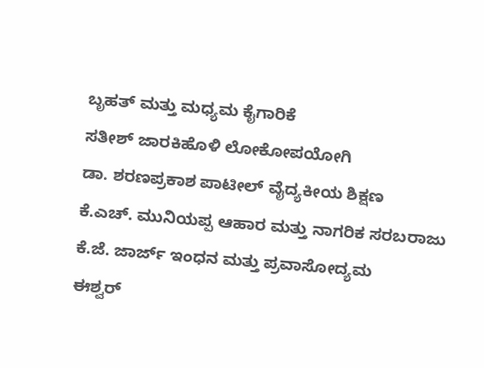ಬೃಹತ್‌ ಮತ್ತು ಮಧ್ಯಮ ಕೈಗಾರಿಕೆ
ಸತೀಶ್‌ ಜಾರಕಿಹೊಳಿ ಲೋಕೋಪಯೋಗಿ
ಡಾ. ಶರಣಪ್ರಕಾಶ ಪಾಟೀಲ್‌ ವೈದ್ಯಕೀಯ ಶಿಕ್ಷಣ
ಕೆ.ಎಚ್‌. ಮುನಿಯಪ್ಪ ಆಹಾರ ಮತ್ತು ನಾಗರಿಕ ಸರಬರಾಜು
ಕೆ.ಜೆ. ಜಾರ್ಜ್‌ ಇಂಧನ ಮತ್ತು ಪ್ರವಾಸೋದ್ಯಮ
ಈಶ್ವರ್‌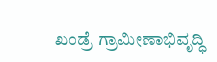ಖಂಡ್ರೆ ಗ್ರಾಮೀಣಾಭಿವೃದ್ಧಿ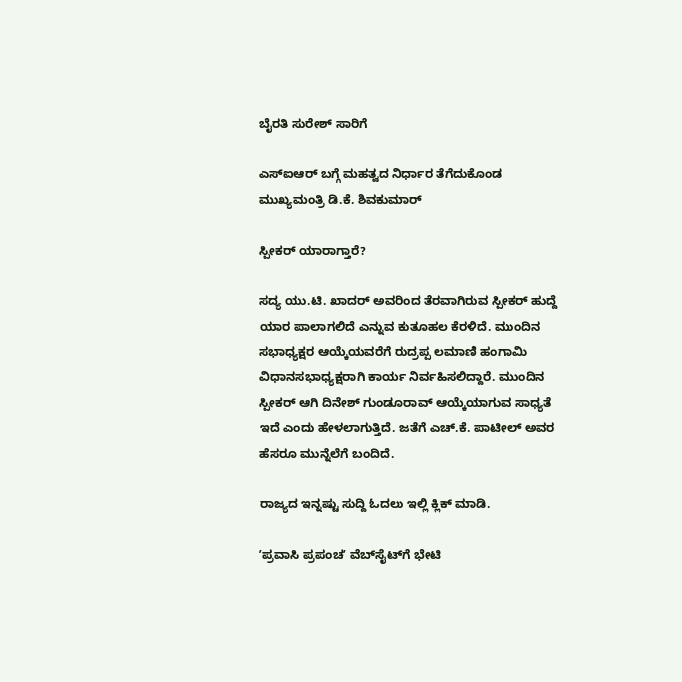ಬೈರತಿ ಸುರೇಶ್‌ ಸಾರಿಗೆ

ಎಸ್‌ಐಆರ್‌ ಬಗ್ಗೆ ಮಹತ್ವದ ನಿರ್ಧಾರ ತೆಗೆದುಕೊಂಡ ಮುಖ್ಯಮಂತ್ರಿ ಡಿ.ಕೆ. ಶಿವಕುಮಾರ್‌

ಸ್ಪೀಕರ್‌ ಯಾರಾಗ್ತಾರೆ?

ಸದ್ಯ ಯು.ಟಿ. ಖಾದರ್‌ ಅವರಿಂದ ತೆರವಾಗಿರುವ ಸ್ಪೀಕರ್‌ ಹುದ್ದೆ ಯಾರ ಪಾಲಾಗಲಿದೆ ಎನ್ನುವ ಕುತೂಹಲ ಕೆರಳಿದೆ. ಮುಂದಿನ ಸಭಾಧ್ಯಕ್ಷರ ಆಯ್ಕೆಯವರೆಗೆ ರುದ್ರಪ್ಪ ಲಮಾಣಿ ಹಂಗಾಮಿ ವಿಧಾನಸಭಾಧ್ಯಕ್ಷರಾಗಿ ಕಾರ್ಯ ನಿರ್ವಹಿಸಲಿದ್ದಾರೆ. ಮುಂದಿನ ಸ್ಪೀಕರ್‌ ಆಗಿ ದಿನೇಶ್‌ ಗುಂಡೂರಾವ್‌ ಆಯ್ಕೆಯಾಗುವ ಸಾಧ್ಯತೆ ಇದೆ ಎಂದು ಹೇಳಲಾಗುತ್ತಿದೆ. ಜತೆಗೆ ಎಚ್‌.ಕೆ. ಪಾಟೀಲ್‌ ಅವರ ಹೆಸರೂ ಮುನ್ನೆಲೆಗೆ ಬಂದಿದೆ.

ರಾಜ್ಯದ ಇನ್ನಷ್ಟು ಸುದ್ದಿ ಓದಲು ಇಲ್ಲಿ ಕ್ಲಿಕ್‌ ಮಾಡಿ.

ʼಪ್ರವಾಸಿ ಪ್ರಪಂಚʼ ವೆಬ್‌ಸೈಟ್‌ಗೆ ಭೇಟಿ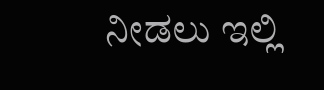ನೀಡಲು ಇಲ್ಲಿ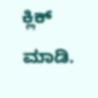ಕ್ಲಿಕ್‌ ಮಾಡಿ.